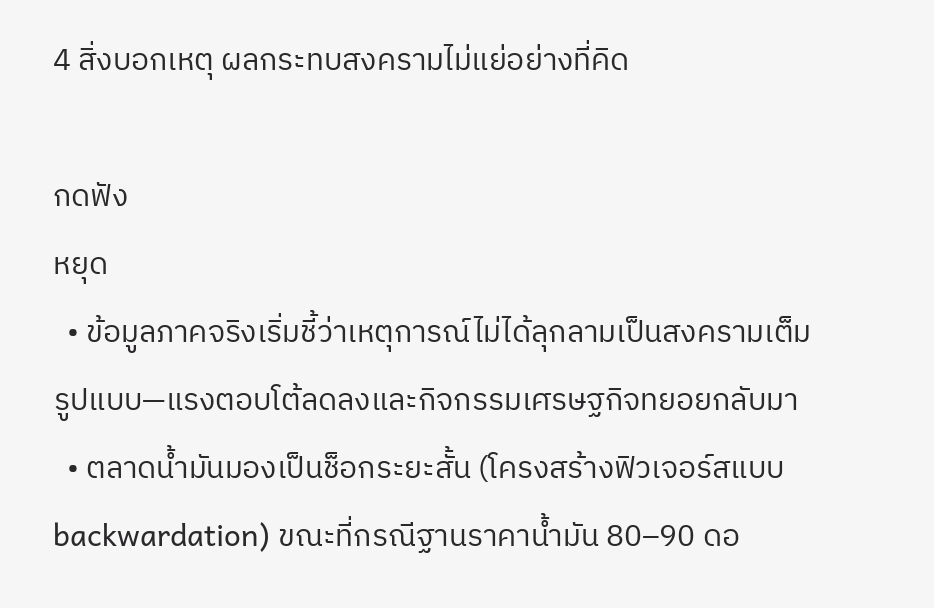4 สิ่งบอกเหตุ ผลกระทบสงครามไม่แย่อย่างที่คิด

กดฟัง
หยุด
  • ข้อมูลภาคจริงเริ่มชี้ว่าเหตุการณ์ไม่ได้ลุกลามเป็นสงครามเต็มรูปแบบ—แรงตอบโต้ลดลงและกิจกรรมเศรษฐกิจทยอยกลับมา
  • ตลาดน้ำมันมองเป็นช็อกระยะสั้น (โครงสร้างฟิวเจอร์สแบบ backwardation) ขณะที่กรณีฐานราคาน้ำมัน 80–90 ดอ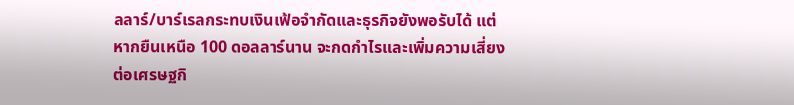ลลาร์/บาร์เรลกระทบเงินเฟ้อจำกัดและธุรกิจยังพอรับได้ แต่หากยืนเหนือ 100 ดอลลาร์นาน จะกดกำไรและเพิ่มความเสี่ยงต่อเศรษฐกิ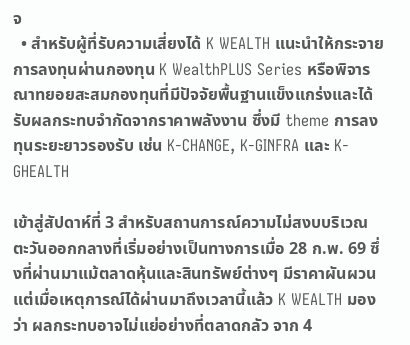จ
  • สำหรับผู้ที่รับความเสี่ยงได้ K WEALTH แนะนำให้กระจายการลงทุนผ่านกองทุน K WealthPLUS Series หรือพิจารณาทยอยสะสมกองทุนที่มีปัจจัยพื้นฐานแข็งแกร่งและได้รับผลกระทบจำกัดจากราคาพลังงาน ซึ่งมี theme การลงทุนระยะยาวรองรับ เช่น K-CHANGE, K-GINFRA และ K-GHEALTH

เข้าสู่สัปดาห์ที่ 3 สำหรับสถานการณ์ความไม่สงบบริเวณตะวันออกกลางที่เริ่มอย่างเป็นทางการเมื่อ 28 ก.พ. 69 ซึ่งที่ผ่านมาแม้ตลาดหุ้นและสินทรัพย์ต่างๆ มีราคาผันผวน แต่เมื่อเหตุการณ์ได้ผ่านมาถึงเวลานี้แล้ว K WEALTH มองว่า ผลกระทบอาจไม่แย่อย่างที่ตลาดกลัว จาก 4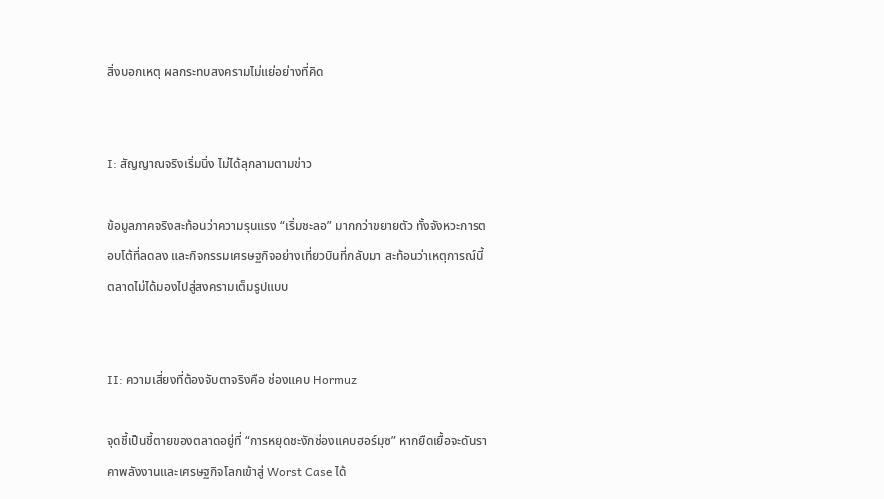สิ่งบอกเหตุ ผลกระทบสงครามไม่แย่อย่างที่คิด


I: สัญญาณจริงเริ่มนิ่ง ไม่ได้ลุกลามตามข่าว

ข้อมูลภาคจริงสะท้อนว่าความรุนแรง “เริ่มชะลอ” มากกว่าขยายตัว ทั้งจังหวะการตอบโต้ที่ลดลง และกิจกรรมเศรษฐกิจอย่างเที่ยวบินที่กลับมา สะท้อนว่าเหตุการณ์นี้ตลาดไม่ได้มองไปสู่สงครามเต็มรูปแบบ


II: ความเสี่ยงที่ต้องจับตาจริงคือ ช่องแคบ Hormuz

จุดชี้เป็นชี้ตายของตลาดอยู่ที่ “การหยุดชะงักช่องแคบฮอร์มุซ” หากยืดเยื้อจะดันราคาพลังงานและเศรษฐกิจโลกเข้าสู่ Worst Case ได้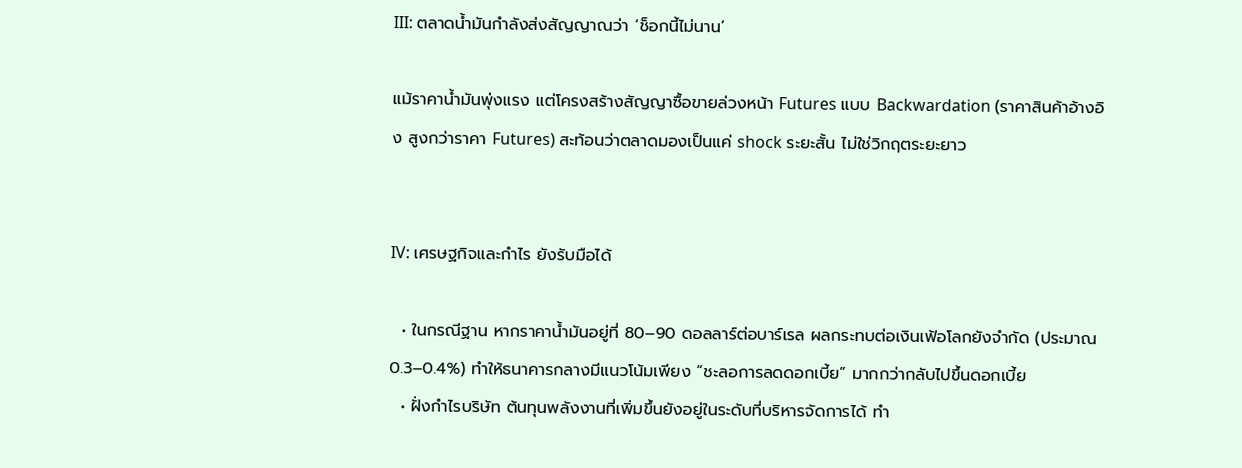III: ตลาดน้ำมันกำลังส่งสัญญาณว่า ‘ช็อกนี้ไม่นาน’

แม้ราคาน้ำมันพุ่งแรง แต่โครงสร้างสัญญาซื้อขายล่วงหน้า Futures แบบ Backwardation (ราคาสินค้าอ้างอิง สูงกว่าราคา Futures) สะท้อนว่าตลาดมองเป็นแค่ shock ระยะสั้น ไม่ใช่วิกฤตระยะยาว


IV: เศรษฐกิจและกำไร ยังรับมือได้

  • ในกรณีฐาน หากราคาน้ำมันอยู่ที่ 80–90 ดอลลาร์ต่อบาร์เรล ผลกระทบต่อเงินเฟ้อโลกยังจำกัด (ประมาณ 0.3–0.4%) ทำให้ธนาคารกลางมีแนวโน้มเพียง “ชะลอการลดดอกเบี้ย” มากกว่ากลับไปขึ้นดอกเบี้ย
  • ฝั่งกำไรบริษัท ต้นทุนพลังงานที่เพิ่มขึ้นยังอยู่ในระดับที่บริหารจัดการได้ ทำ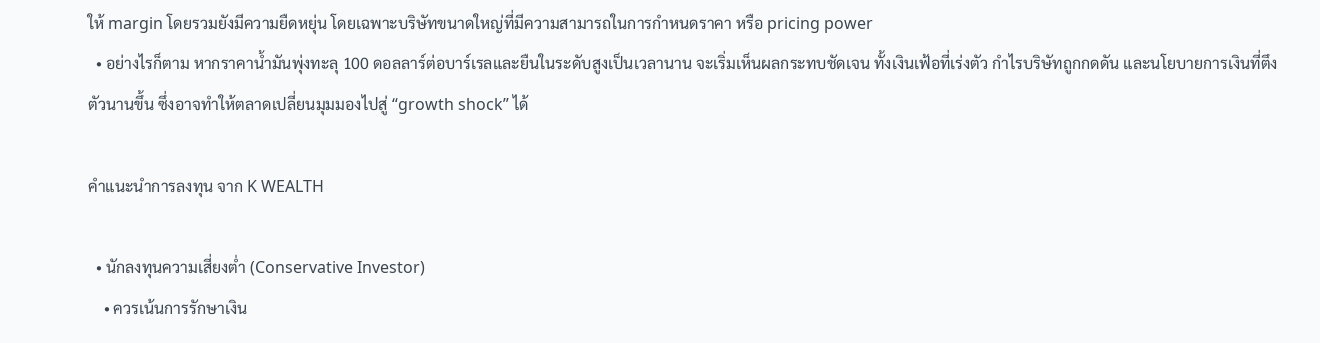ให้ margin โดยรวมยังมีความยืดหยุ่น โดยเฉพาะบริษัทขนาดใหญ่ที่มีความสามารถในการกำหนดราคา หรือ pricing power
  • อย่างไรก็ตาม หากราคาน้ำมันพุ่งทะลุ 100 ดอลลาร์ต่อบาร์เรลและยืนในระดับสูงเป็นเวลานาน จะเริ่มเห็นผลกระทบชัดเจน ทั้งเงินเฟ้อที่เร่งตัว กำไรบริษัทถูกกดดัน และนโยบายการเงินที่ตึงตัวนานขึ้น ซึ่งอาจทำให้ตลาดเปลี่ยนมุมมองไปสู่ “growth shock” ได้

คำแนะนำการลงทุน จาก K WEALTH

  • นักลงทุนความเสี่ยงต่ำ (Conservative Investor)
    • ควรเน้นการรักษาเงิน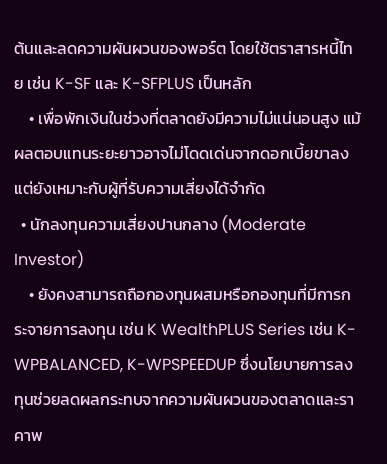ต้นและลดความผันผวนของพอร์ต โดยใช้ตราสารหนี้ไทย เช่น K-SF และ K-SFPLUS เป็นหลัก
    • เพื่อพักเงินในช่วงที่ตลาดยังมีความไม่แน่นอนสูง แม้ผลตอบแทนระยะยาวอาจไม่โดดเด่นจากดอกเบี้ยขาลง แต่ยังเหมาะกับผู้ที่รับความเสี่ยงได้จำกัด
  • นักลงทุนความเสี่ยงปานกลาง (Moderate Investor)
    • ยังคงสามารถถือกองทุนผสมหรือกองทุนที่มีการกระจายการลงทุน เช่น K WealthPLUS Series เช่น K-WPBALANCED, K-WPSPEEDUP ซึ่งนโยบายการลงทุนช่วยลดผลกระทบจากความผันผวนของตลาดและราคาพ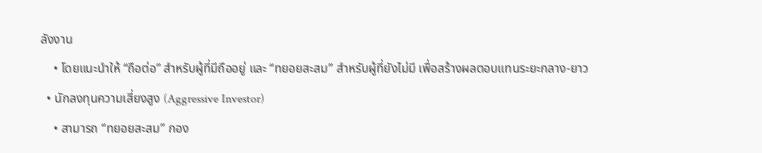ลังงาน
    • โดยแนะนำให้ “ถือต่อ” สำหรับผู้ที่มีถืออยู่ และ “ทยอยสะสม” สำหรับผู้ที่ยังไม่มี เพื่อสร้างผลตอบแทนระยะกลาง-ยาว
  • นักลงทุนความเสี่ยงสูง (Aggressive Investor)
    • สามารถ “ทยอยสะสม” กอง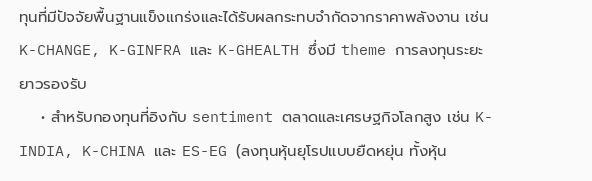ทุนที่มีปัจจัยพื้นฐานแข็งแกร่งและได้รับผลกระทบจำกัดจากราคาพลังงาน เช่น K-CHANGE, K-GINFRA และ K-GHEALTH ซึ่งมี theme การลงทุนระยะยาวรองรับ
    • สำหรับกองทุนที่อิงกับ sentiment ตลาดและเศรษฐกิจโลกสูง เช่น K-INDIA, K-CHINA และ ES-EG (ลงทุนหุ้นยุโรปแบบยืดหยุ่น ทั้งหุ้น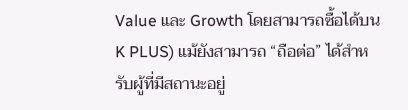Value และ Growth โดยสามารถซื้อได้บน K PLUS) แม้ยังสามารถ “ถือต่อ” ได้สำหรับผู้ที่มีสถานะอยู่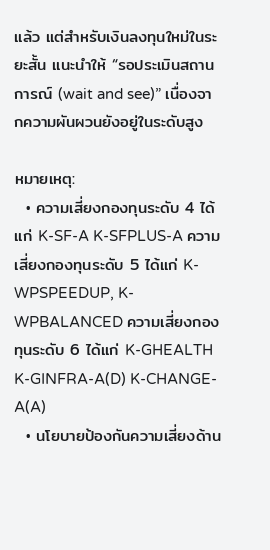แล้ว แต่สำหรับเงินลงทุนใหม่ในระยะสั้น แนะนำให้ “รอประเมินสถานการณ์ (wait and see)” เนื่องจากความผันผวนยังอยู่ในระดับสูง

หมายเหตุ:
  • ความเสี่ยงกองทุนระดับ 4 ได้แก่ K-SF-A K-SFPLUS-A ความเสี่ยงกองทุนระดับ 5 ได้แก่ K-WPSPEEDUP, K-WPBALANCED ความเสี่ยงกองทุนระดับ 6 ได้แก่ K-GHEALTH K-GINFRA-A(D) K-CHANGE-A(A)
  • นโยบายป้องกันความเสี่ยงด้าน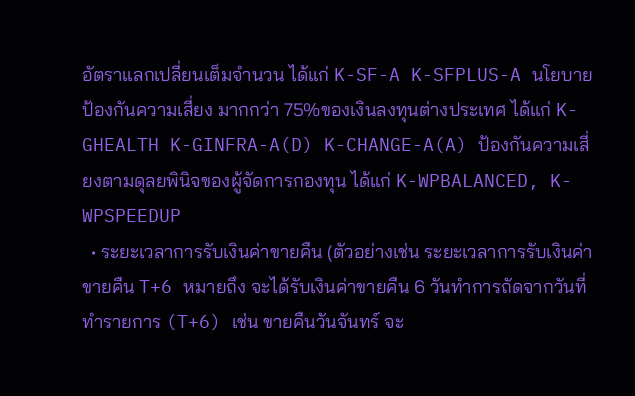อัตราแลกเปลี่ยนเต็มจำนวน ได้แก่ K-SF-A K-SFPLUS-A นโยบายป้องกันความเสี่ยง มากกว่า 75%ของเงินลงทุนต่างประเทศ ได้แก่ K-GHEALTH K-GINFRA-A(D) K-CHANGE-A(A) ป้องกันความเสี่ยงตามดุลยพินิจของผู้จัดการกองทุน ได้แก่ K-WPBALANCED, K-WPSPEEDUP
  • ระยะเวลาการรับเงินค่าขายคืน (ตัวอย่างเช่น ระยะเวลาการรับเงินค่าขายคืน T+6 หมายถึง จะได้รับเงินค่าขายคืน 6 วันทำการถัดจากวันที่ทำรายการ (T+6) เช่น ขายคืนวันจันทร์ จะ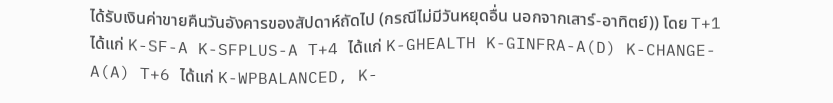ได้รับเงินค่าขายคืนวันอังคารของสัปดาห์ถัดไป (กรณีไม่มีวันหยุดอื่น นอกจากเสาร์-อาทิตย์)) โดย T+1 ได้แก่ K-SF-A K-SFPLUS-A T+4 ได้แก่ K-GHEALTH K-GINFRA-A(D) K-CHANGE-A(A) T+6 ได้แก่ K-WPBALANCED, K-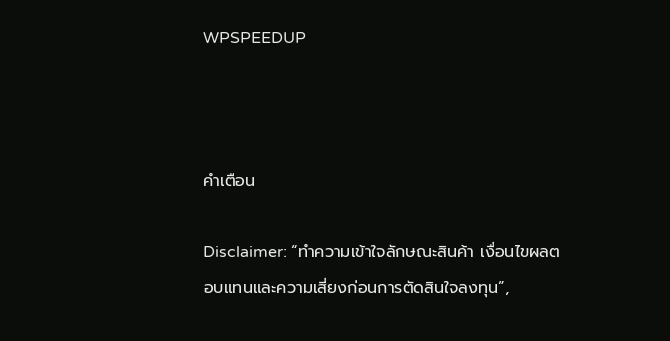WPSPEEDUP



คำเตือน

Disclaimer: “ทำความเข้าใจลักษณะสินค้า เงื่อนไขผลตอบแทนและความเสี่ยงก่อนการตัดสินใจลงทุน”,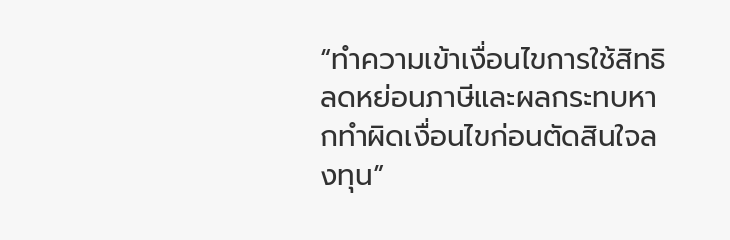“ทำความเข้าเงื่อนไขการใช้สิทธิลดหย่อนภาษีและผลกระทบหากทำผิดเงื่อนไขก่อนตัดสินใจลงทุน”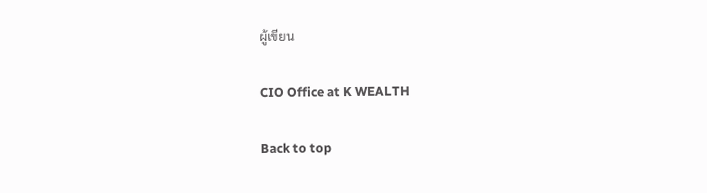ผู้เขียน

CIO Office at K WEALTH

Back to top